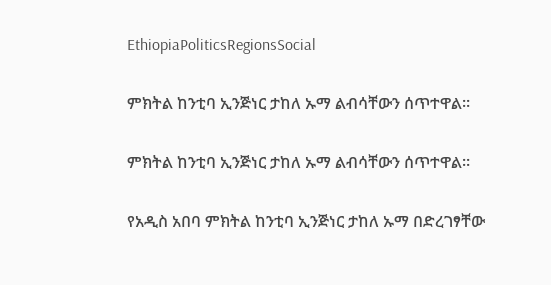EthiopiaPoliticsRegionsSocial

ምክትል ከንቲባ ኢንጅነር ታከለ ኡማ ልብሳቸውን ሰጥተዋል።

ምክትል ከንቲባ ኢንጅነር ታከለ ኡማ ልብሳቸውን ሰጥተዋል።

የአዲስ አበባ ምክትል ከንቲባ ኢንጅነር ታከለ ኡማ በድረገፃቸው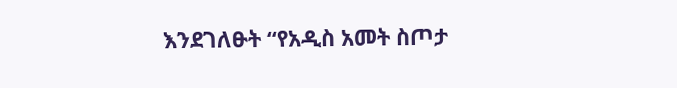እንደገለፁት “የአዲስ አመት ስጦታ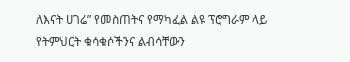ለእናት ሀገሬ” የመስጠትና የማካፈል ልዩ ፕሮግራም ላይ የትምህርት ቁሳቁሶችንና ልብሳቸውን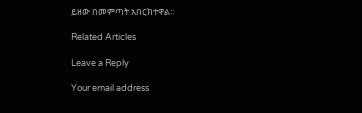ይዘው በመምጣት አበርክተዋል።

Related Articles

Leave a Reply

Your email address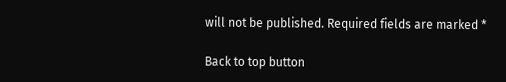will not be published. Required fields are marked *

Back to top button